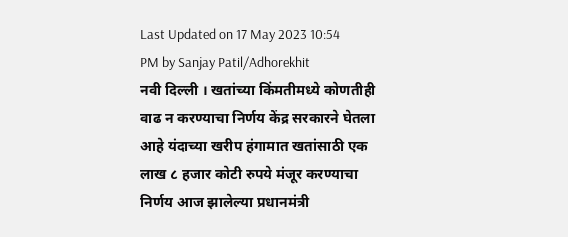Last Updated on 17 May 2023 10:54 PM by Sanjay Patil/Adhorekhit
नवी दिल्ली । खतांच्या किंमतीमध्ये कोणतीही वाढ न करण्याचा निर्णय केंद्र सरकारने घेतला आहे यंदाच्या खरीप हंगामात खतांसाठी एक लाख ८ हजार कोटी रुपये मंजूर करण्याचा निर्णय आज झालेल्या प्रधानमंत्री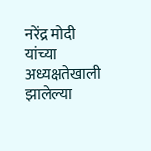नरेंद्र मोदी यांच्या अध्यक्षतेखाली झालेल्या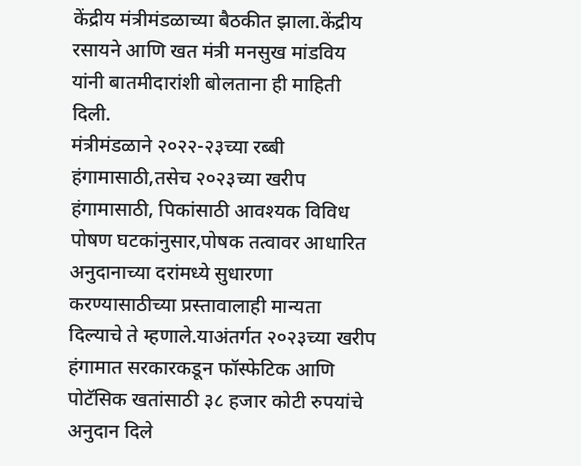केंद्रीय मंत्रीमंडळाच्या बैठकीत झाला.केंद्रीय रसायने आणि खत मंत्री मनसुख मांडविय यांनी बातमीदारांशी बोलताना ही माहिती दिली.
मंत्रीमंडळाने २०२२-२३च्या रब्बी हंगामासाठी,तसेच २०२३च्या खरीप हंगामासाठी, पिकांसाठी आवश्यक विविध पोषण घटकांनुसार,पोषक तत्वावर आधारित अनुदानाच्या दरांमध्ये सुधारणा करण्यासाठीच्या प्रस्तावालाही मान्यता दिल्याचे ते म्हणाले.याअंतर्गत २०२३च्या खरीप हंगामात सरकारकडून फॉस्फेटिक आणि पोटॅसिक खतांसाठी ३८ हजार कोटी रुपयांचे अनुदान दिले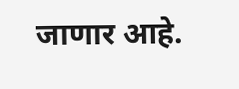जाणार आहे.